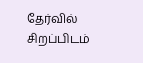தேர்வில் சிறப்பிடம்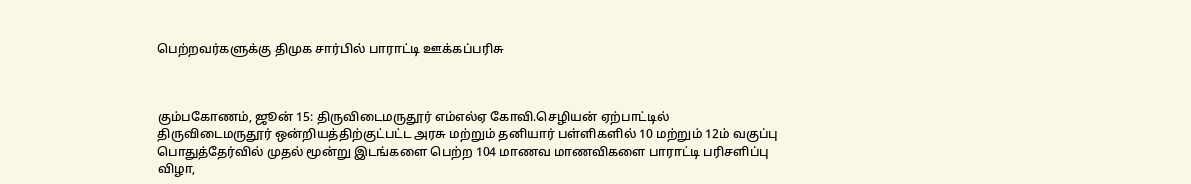பெற்றவர்களுக்கு திமுக சார்பில் பாராட்டி ஊக்கப்பரிசு



கும்பகோணம், ஜூன் 15: திருவிடைமருதூர் எம்எல்ஏ கோவி.செழியன் ஏற்பாட்டில் திருவிடைமருதூர் ஒன்றியத்திற்குட்பட்ட அரசு மற்றும் தனியார் பள்ளிகளில் 10 மற்றும் 12ம் வகுப்பு பொதுத்தேர்வில் முதல் மூன்று இடங்களை பெற்ற 104 மாணவ மாணவிகளை பாராட்டி பரிசளிப்பு விழா,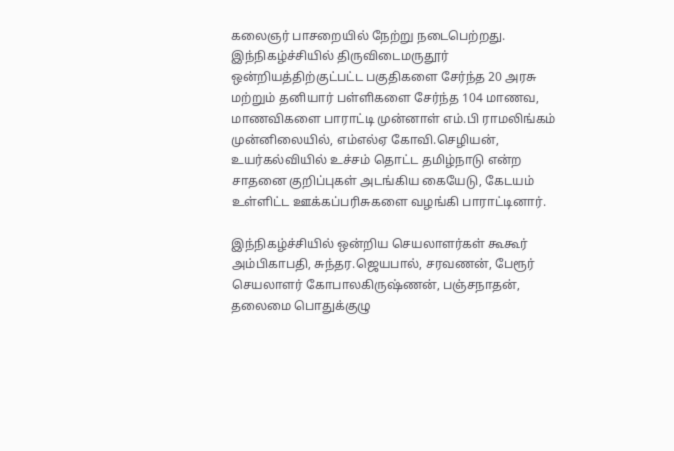கலைஞர் பாசறையில் நேற்று நடைபெற்றது. இந்நிகழ்ச்சியில் திருவிடைமருதூர் ஒன்றியத்திற்குட்பட்ட பகுதிகளை சேர்ந்த 20 அரசு மற்றும் தனியார் பள்ளிகளை சேர்ந்த 104 மாணவ, மாணவிகளை பாராட்டி முன்னாள் எம்.பி ராமலிங்கம் முன்னிலையில், எம்எல்ஏ கோவி.செழியன், உயர்கல்வியில் உச்சம் தொட்ட தமிழ்நாடு என்ற சாதனை குறிப்புகள் அடங்கிய கையேடு, கேடயம் உள்ளிட்ட ஊக்கப்பரிசுகளை வழங்கி பாராட்டினார்.

இந்நிகழ்ச்சியில் ஒன்றிய செயலாளர்கள் கூகூர் அம்பிகாபதி, சுந்தர.ஜெயபால், சரவணன், பேரூர் செயலாளர் கோபாலகிருஷ்ணன், பஞ்சநாதன், தலைமை பொதுக்குழு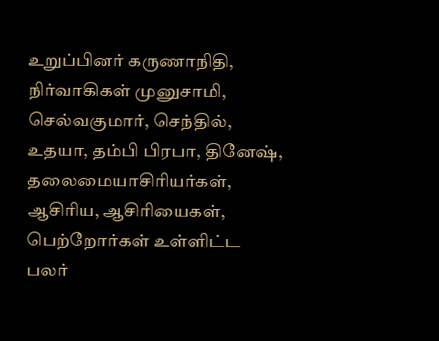உறுப்பினர் கருணாநிதி, நிர்வாகிகள் முனுசாமி, செல்வகுமார், செந்தில், உதயா, தம்பி பிரபா, தினேஷ், தலைமையாசிரியர்கள், ஆசிரிய, ஆசிரியைகள், பெற்றோர்கள் உள்ளிட்ட பலர்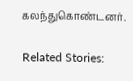கலந்துகொண்டனர்.

Related Stories: